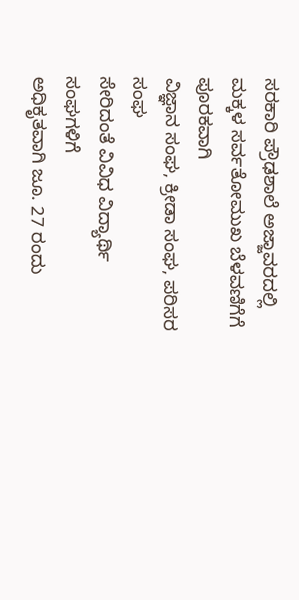ಸರಕಾರಿ ಪ್ರೌಢಶಾಲೆ ಅಜ್ಜಾವರದಲ್ಲಿ
ಮಕ್ಕಳ ಸರ್ವತೋಮುಖ ಬೆಳವಣಿಗೆಗೆ ಪೂರಕವಾಗಿ
ವಿಜ್ಞಾನ ಸಂಘ, ಕ್ರೀಡಾ ಸಂಘ, ಪರಿಸರ ಸಂಘ
ಸೇರಿದಂತೆ ವಿವಿಧ ವಿದ್ಯಾರ್ಥಿ ಸಂಘಗಳಿಗೆ
ಅಧಿಕೃತವಾಗಿ ಜೂ. 27 ರಂದು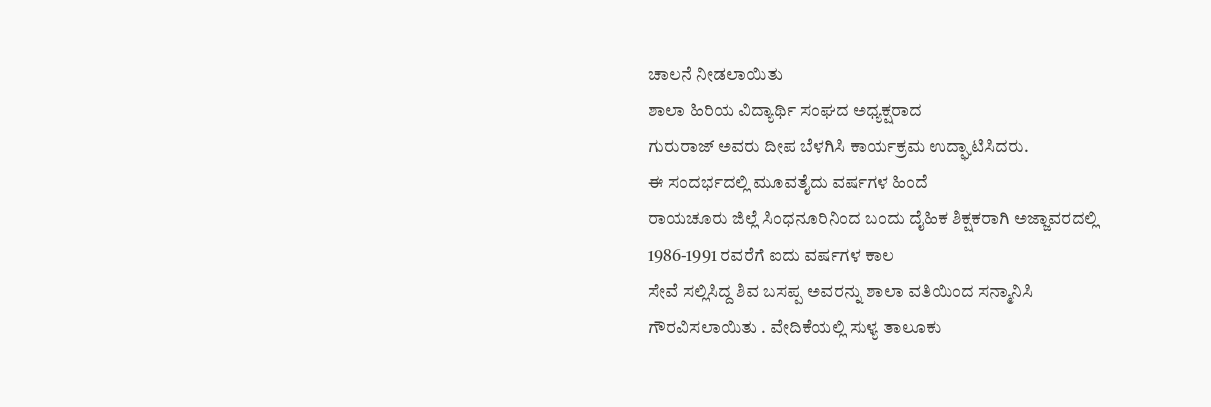ಚಾಲನೆ ನೀಡಲಾಯಿತು
ಶಾಲಾ ಹಿರಿಯ ವಿದ್ಯಾರ್ಥಿ ಸಂಘದ ಅಧ್ಯಕ್ಷರಾದ
ಗುರುರಾಜ್ ಅವರು ದೀಪ ಬೆಳಗಿಸಿ ಕಾರ್ಯಕ್ರಮ ಉದ್ಘಾಟಿಸಿದರು.
ಈ ಸಂದರ್ಭದಲ್ಲಿ ಮೂವತೈದು ವರ್ಷಗಳ ಹಿಂದೆ
ರಾಯಚೂರು ಜಿಲ್ಲೆ ಸಿಂಧನೂರಿನಿಂದ ಬಂದು ದೈಹಿಕ ಶಿಕ್ಷಕರಾಗಿ ಅಜ್ಜಾವರದಲ್ಲಿ 1986-1991 ರವರೆಗೆ ಐದು ವರ್ಷಗಳ ಕಾಲ
ಸೇವೆ ಸಲ್ಲಿಸಿದ್ದ ಶಿವ ಬಸಪ್ಪ ಅವರನ್ನು ಶಾಲಾ ವತಿಯಿಂದ ಸನ್ಮಾನಿಸಿ
ಗೌರವಿಸಲಾಯಿತು . ವೇದಿಕೆಯಲ್ಲಿ ಸುಳ್ಯ ತಾಲೂಕು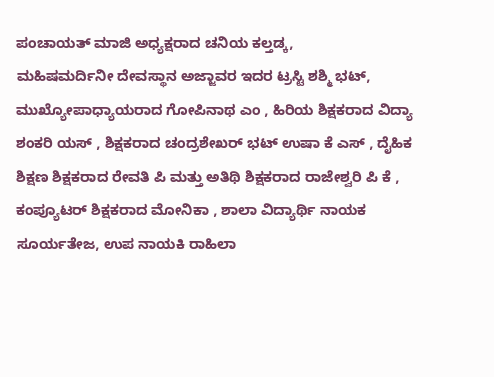ಪಂಚಾಯತ್ ಮಾಜಿ ಅಧ್ಯಕ್ಷರಾದ ಚನಿಯ ಕಲ್ತಡ್ಕ,
ಮಹಿಷಮರ್ದಿನೀ ದೇವಸ್ಥಾನ ಅಜ್ಜಾವರ ಇದರ ಟ್ರಸ್ಟಿ ಶಶ್ಮಿ ಭಟ್, ಮುಖ್ಯೋಪಾಧ್ಯಾಯರಾದ ಗೋಪಿನಾಥ ಎಂ , ಹಿರಿಯ ಶಿಕ್ಷಕರಾದ ವಿದ್ಯಾ ಶಂಕರಿ ಯಸ್ , ಶಿಕ್ಷಕರಾದ ಚಂದ್ರಶೇಖರ್ ಭಟ್ ಉಷಾ ಕೆ ಎಸ್ , ದೈಹಿಕ ಶಿಕ್ಷಣ ಶಿಕ್ಷಕರಾದ ರೇವತಿ ಪಿ ಮತ್ತು ಅತಿಥಿ ಶಿಕ್ಷಕರಾದ ರಾಜೇಶ್ವರಿ ಪಿ ಕೆ , ಕಂಪ್ಯೂಟರ್ ಶಿಕ್ಷಕರಾದ ಮೋನಿಕಾ , ಶಾಲಾ ವಿದ್ಯಾರ್ಥಿ ನಾಯಕ ಸೂರ್ಯತೇಜ, ಉಪ ನಾಯಕಿ ರಾಹಿಲಾ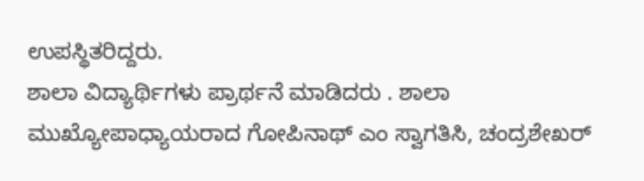ಉಪಸ್ಥಿತರಿದ್ದರು.
ಶಾಲಾ ವಿದ್ಯಾರ್ಥಿಗಳು ಪ್ರಾರ್ಥನೆ ಮಾಡಿದರು . ಶಾಲಾ ಮುಖ್ಯೋಪಾಧ್ಯಾಯರಾದ ಗೋಪಿನಾಥ್ ಎಂ ಸ್ವಾಗತಿಸಿ, ಚಂದ್ರಶೇಖರ್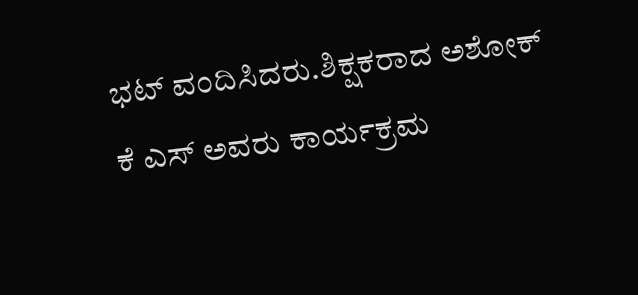ಭಟ್ ವಂದಿಸಿದರು.ಶಿಕ್ಷಕರಾದ ಅಶೋಕ್ ಕೆ ಎಸ್ ಅವರು ಕಾರ್ಯಕ್ರಮ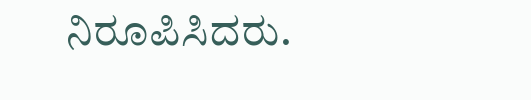ನಿರೂಪಿಸಿದರು.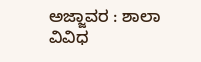ಅಜ್ಜಾವರ : ಶಾಲಾ ವಿವಿಧ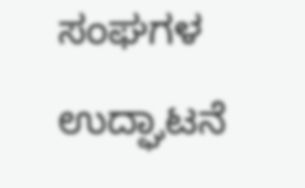ಸಂಘಗಳ ಉದ್ಘಾಟನೆ